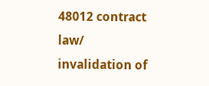48012 contract law/ invalidation of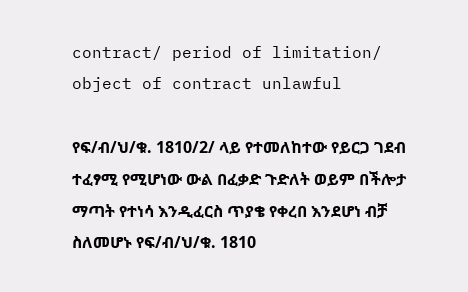contract/ period of limitation/ object of contract unlawful

የፍ/ብ/ህ/ቁ. 1810/2/ ላይ የተመለከተው የይርጋ ገደብ ተፈፃሚ የሚሆነው ውል በፈቃድ ጉድለት ወይም በችሎታ ማጣት የተነሳ እንዲፈርስ ጥያቄ የቀረበ እንደሆነ ብቻ ስለመሆኑ የፍ/ብ/ህ/ቁ. 1810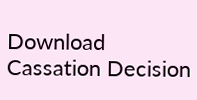Download Cassation Decision